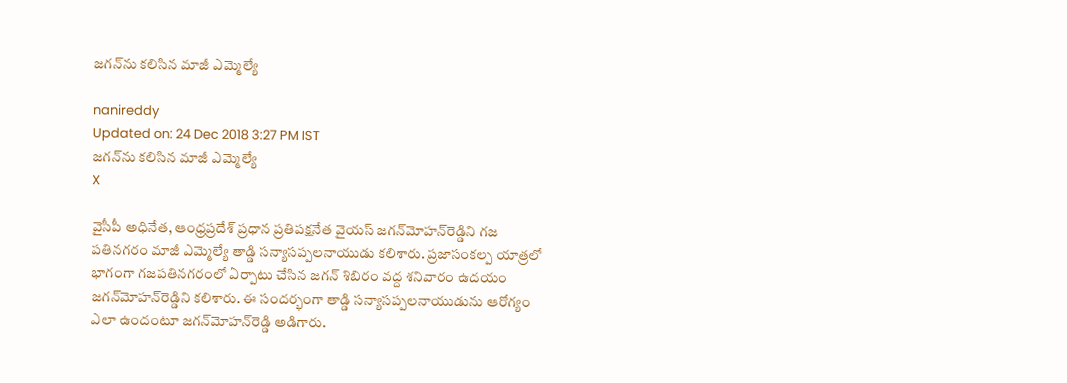జగన్‌ను కలిసిన మాజీ ఎమ్మెల్యే

nanireddy
Updated on: 24 Dec 2018 3:27 PM IST
జగన్‌ను కలిసిన మాజీ ఎమ్మెల్యే
X

వైసీపీ అధినేత, ఆంధ్రప్రదేశ్ ప్రధాన ప్రతిపక్షనేత వైయస్ జగన్‌మోహన్‌రెడ్డిని గజ పతినగరం మాజీ ఎమ్మెల్యే తాడ్డి సన్యాసప్పలనాయుడు కలిశారు. ప్రజాసంకల్ప యాత్రలో భాగంగా గజపతినగరంలో ఏర్పాటు చేసిన జగన్ శిబిరం వద్ద శనివారం ఉదయం జగన్‌మోహన్‌రెడ్డిని కలిశారు. ఈ సందర్భంగా తాడ్డి సన్యాసప్పలనాయుడును ఆరోగ్యం ఎలా ఉందంటూ జగన్‌మోహన్‌రెడ్డి అడిగారు.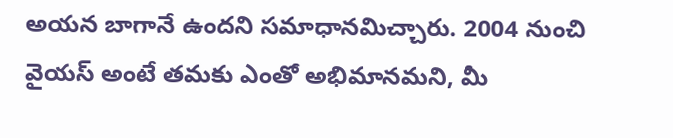అయన బాగానే ఉందని సమాధానమిచ్చారు. 2004 నుంచి వైయస్ అంటే తమకు ఎంతో అభిమానమని, మీ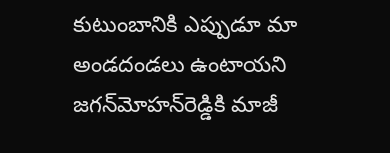కుటుంబానికి ఎప్పుడూ మా అండదండలు ఉంటాయని జగన్‌మోహన్‌రెడ్డికి మాజీ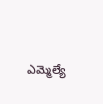ఎమ్మెల్యే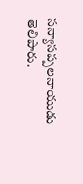సన్యాసప్పలనాయుడు తెలిపారు.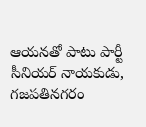ఆయనతో పాటు పార్టీ సీనియర్‌ నాయకుడు, గజపతినగరం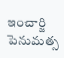ఇంచార్జి పెనుమత్స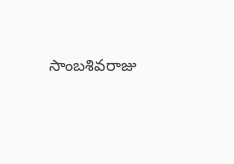సాంబశివరాజు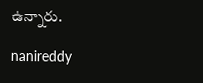ఉన్నారు.

nanireddy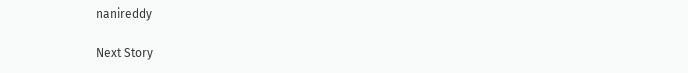nanireddy

Next Story